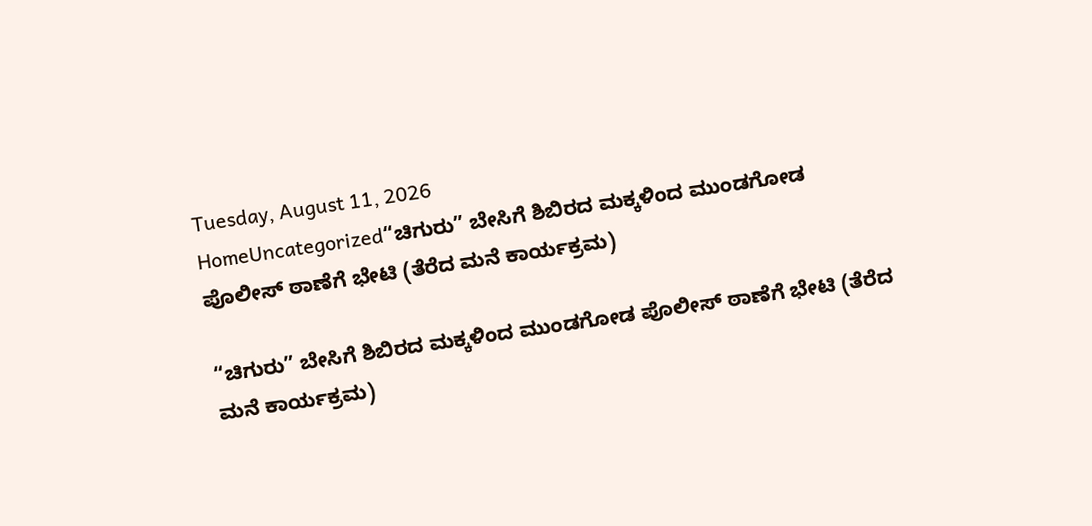Tuesday, August 11, 2026
HomeUncategorized“ಚಿಗುರು” ಬೇಸಿಗೆ ಶಿಬಿರದ ಮಕ್ಕಳಿಂದ ಮುಂಡಗೋಡ ಪೊಲೀಸ್ ಠಾಣೆಗೆ ಭೇಟಿ (ತೆರೆದ ಮನೆ ಕಾರ್ಯಕ್ರಮ)

“ಚಿಗುರು” ಬೇಸಿಗೆ ಶಿಬಿರದ ಮಕ್ಕಳಿಂದ ಮುಂಡಗೋಡ ಪೊಲೀಸ್ ಠಾಣೆಗೆ ಭೇಟಿ (ತೆರೆದ ಮನೆ ಕಾರ್ಯಕ್ರಮ)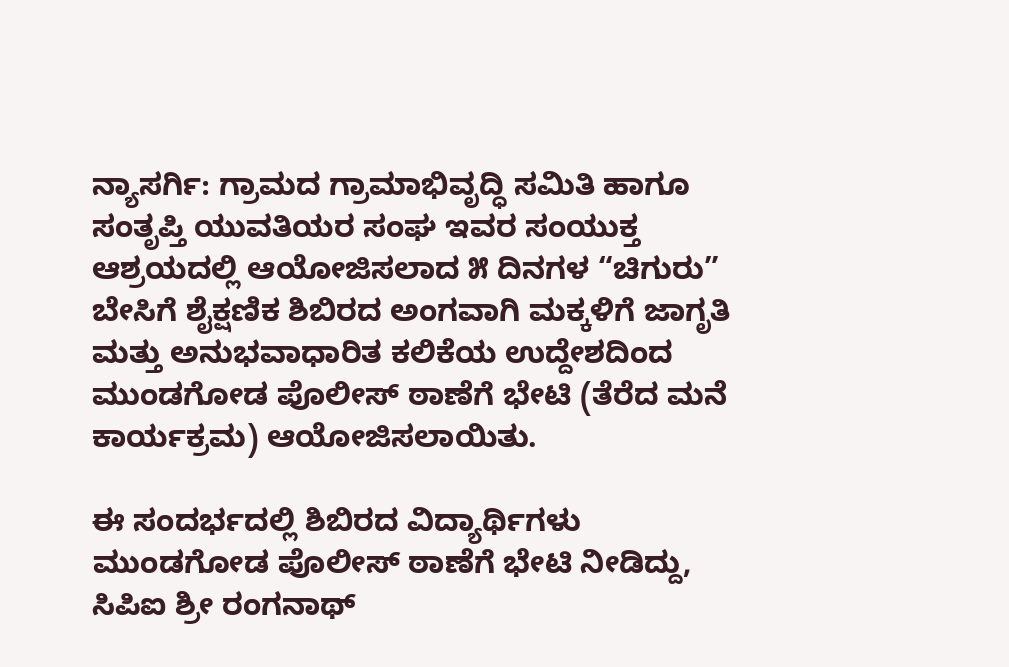ನ್ಯಾಸರ್ಗಿ: ಗ್ರಾಮದ ಗ್ರಾಮಾಭಿವೃದ್ಧಿ ಸಮಿತಿ ಹಾಗೂ ಸಂತೃಪ್ತಿ ಯುವತಿಯರ ಸಂಘ ಇವರ ಸಂಯುಕ್ತ ಆಶ್ರಯದಲ್ಲಿ ಆಯೋಜಿಸಲಾದ ೫ ದಿನಗಳ “ಚಿಗುರು” ಬೇಸಿಗೆ ಶೈಕ್ಷಣಿಕ ಶಿಬಿರದ ಅಂಗವಾಗಿ ಮಕ್ಕಳಿಗೆ ಜಾಗೃತಿ ಮತ್ತು ಅನುಭವಾಧಾರಿತ ಕಲಿಕೆಯ ಉದ್ದೇಶದಿಂದ ಮುಂಡಗೋಡ ಪೊಲೀಸ್ ಠಾಣೆಗೆ ಭೇಟಿ (ತೆರೆದ ಮನೆ ಕಾರ್ಯಕ್ರಮ) ಆಯೋಜಿಸಲಾಯಿತು.

ಈ ಸಂದರ್ಭದಲ್ಲಿ ಶಿಬಿರದ ವಿದ್ಯಾರ್ಥಿಗಳು ಮುಂಡಗೋಡ ಪೊಲೀಸ್ ಠಾಣೆಗೆ ಭೇಟಿ ನೀಡಿದ್ದು, ಸಿಪಿಐ ಶ್ರೀ ರಂಗನಾಥ್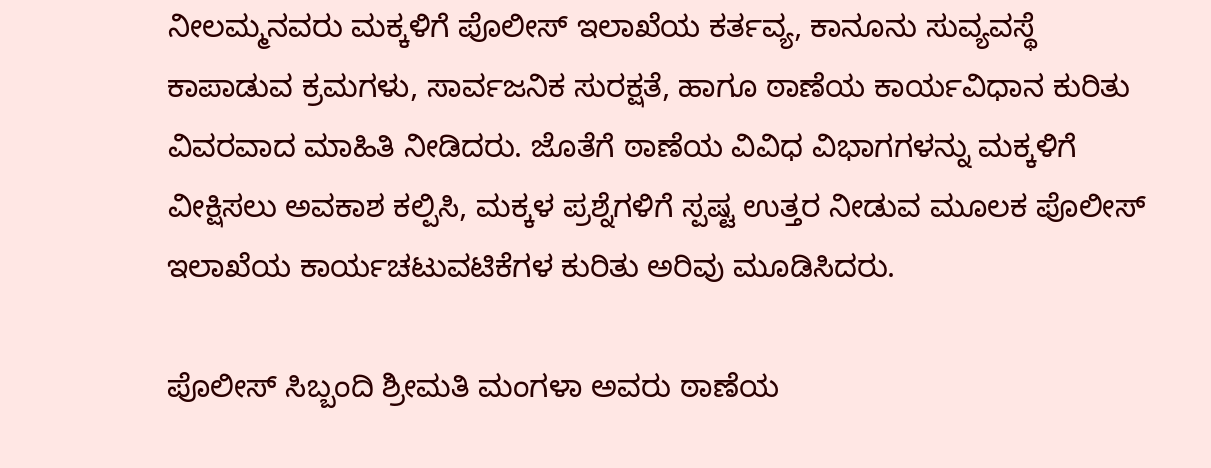ನೀಲಮ್ಮನವರು ಮಕ್ಕಳಿಗೆ ಪೊಲೀಸ್ ಇಲಾಖೆಯ ಕರ್ತವ್ಯ, ಕಾನೂನು ಸುವ್ಯವಸ್ಥೆ ಕಾಪಾಡುವ ಕ್ರಮಗಳು, ಸಾರ್ವಜನಿಕ ಸುರಕ್ಷತೆ, ಹಾಗೂ ಠಾಣೆಯ ಕಾರ್ಯವಿಧಾನ ಕುರಿತು ವಿವರವಾದ ಮಾಹಿತಿ ನೀಡಿದರು. ಜೊತೆಗೆ ಠಾಣೆಯ ವಿವಿಧ ವಿಭಾಗಗಳನ್ನು ಮಕ್ಕಳಿಗೆ ವೀಕ್ಷಿಸಲು ಅವಕಾಶ ಕಲ್ಪಿಸಿ, ಮಕ್ಕಳ ಪ್ರಶ್ನೆಗಳಿಗೆ ಸ್ಪಷ್ಟ ಉತ್ತರ ನೀಡುವ ಮೂಲಕ ಪೊಲೀಸ್ ಇಲಾಖೆಯ ಕಾರ್ಯಚಟುವಟಿಕೆಗಳ ಕುರಿತು ಅರಿವು ಮೂಡಿಸಿದರು.

ಪೊಲೀಸ್ ಸಿಬ್ಬಂದಿ ಶ್ರೀಮತಿ ಮಂಗಳಾ ಅವರು ಠಾಣೆಯ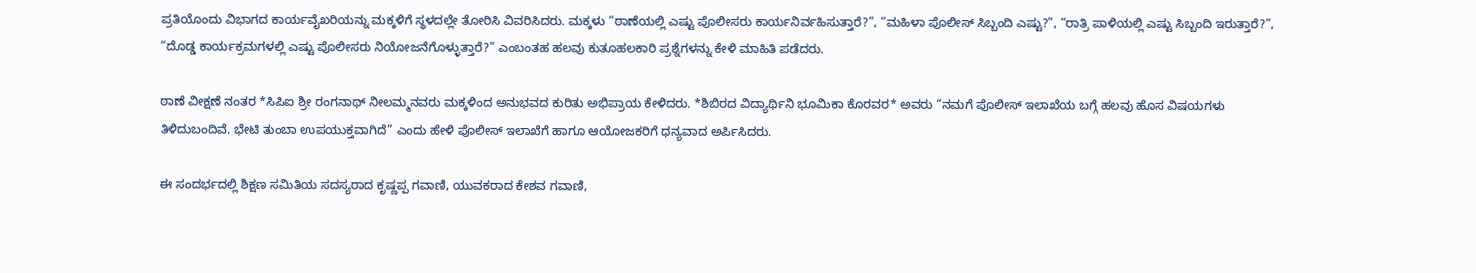ಪ್ರತಿಯೊಂದು ವಿಭಾಗದ ಕಾರ್ಯವೈಖರಿಯನ್ನು ಮಕ್ಕಳಿಗೆ ಸ್ಥಳದಲ್ಲೇ ತೋರಿಸಿ ವಿವರಿಸಿದರು. ಮಕ್ಕಳು “ಠಾಣೆಯಲ್ಲಿ ಎಷ್ಟು ಪೊಲೀಸರು ಕಾರ್ಯನಿರ್ವಹಿಸುತ್ತಾರೆ?”, “ಮಹಿಳಾ ಪೊಲೀಸ್ ಸಿಬ್ಬಂದಿ ಎಷ್ಟು?”, “ರಾತ್ರಿ ಪಾಳಿಯಲ್ಲಿ ಎಷ್ಟು ಸಿಬ್ಬಂದಿ ಇರುತ್ತಾರೆ?”, “ದೊಡ್ಡ ಕಾರ್ಯಕ್ರಮಗಳಲ್ಲಿ ಎಷ್ಟು ಪೊಲೀಸರು ನಿಯೋಜನೆಗೊಳ್ಳುತ್ತಾರೆ?” ಎಂಬಂತಹ ಹಲವು ಕುತೂಹಲಕಾರಿ ಪ್ರಶ್ನೆಗಳನ್ನು ಕೇಳಿ ಮಾಹಿತಿ ಪಡೆದರು.

ಠಾಣೆ ವೀಕ್ಷಣೆ ನಂತರ *ಸಿಪಿಐ ಶ್ರೀ ರಂಗನಾಥ್ ನೀಲಮ್ಮನವರು ಮಕ್ಕಳಿಂದ ಅನುಭವದ ಕುರಿತು ಅಭಿಪ್ರಾಯ ಕೇಳಿದರು. *ಶಿಬಿರದ ವಿದ್ಯಾರ್ಥಿನಿ ಭೂಮಿಕಾ ಕೊರವರ* ಅವರು “ನಮಗೆ ಪೊಲೀಸ್ ಇಲಾಖೆಯ ಬಗ್ಗೆ ಹಲವು ಹೊಸ ವಿಷಯಗಳು ತಿಳಿದುಬಂದಿವೆ. ಭೇಟಿ ತುಂಬಾ ಉಪಯುಕ್ತವಾಗಿದೆ” ಎಂದು ಹೇಳಿ ಪೊಲೀಸ್ ಇಲಾಖೆಗೆ ಹಾಗೂ ಆಯೋಜಕರಿಗೆ ಧನ್ಯವಾದ ಅರ್ಪಿಸಿದರು.

ಈ ಸಂದರ್ಭದಲ್ಲಿ ಶಿಕ್ಷಣ ಸಮಿತಿಯ ಸದಸ್ಯರಾದ ಕೃಷ್ಣಪ್ಪ ಗವಾಣಿ, ಯುವಕರಾದ ಕೇಶವ ಗವಾಣಿ,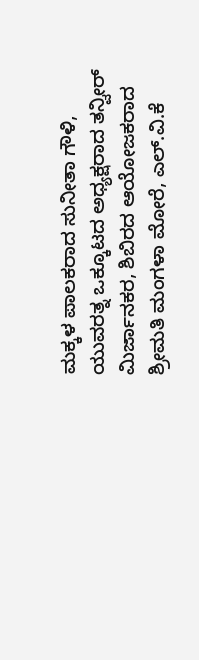ಮಕ್ಕಳ ಪಾಲಕರಾದ ಸುನೀತಾ ಗೌಳಿ, ಯುವರತ್ನ ಒಕ್ಕೂಟದ ಅಧ್ಯಕ್ಷರಾದ ತನ್ವೀರ್ ಮಿರ್ಜಾನಕರ, ಶಿಬಿರದ ಆಯೋಜಕರಾದ ಶ್ರೀಮತಿ ಮಂಗಳಾ ಮೋರೆ, ಎಲ್.ವಿ.ಕೆ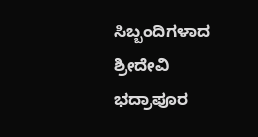ಸಿಬ್ಬಂದಿಗಳಾದ ಶ್ರೀದೇವಿ ಭದ್ರಾಪೂರ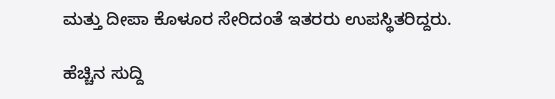ಮತ್ತು ದೀಪಾ ಕೊಳೂರ ಸೇರಿದಂತೆ ಇತರರು ಉಪಸ್ಥಿತರಿದ್ದರು.

ಹೆಚ್ಚಿನ ಸುದ್ದಿ